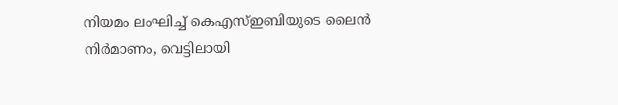നിയമം ലംഘിച്ച് കെഎസ്ഇബിയുടെ ലൈൻ നിർമാണം, വെട്ടിലായി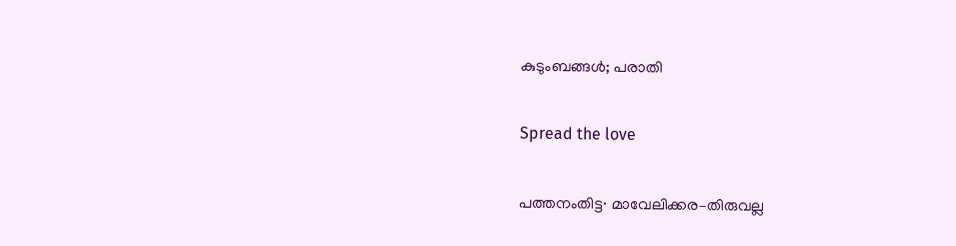കുടുംബങ്ങൾ; പരാതി

Spread the love

പത്തനംതിട്ട∙ മാവേലിക്കര–തിരുവല്ല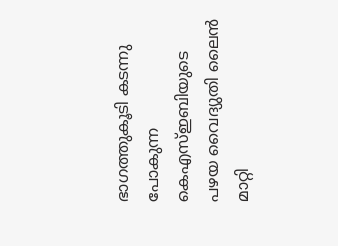ഭാഗത്തുകൂടി കടന്നു പോകുന്ന കെഎസ്ഇബിയുടെ പഴയ വൈദ്യുതി ലൈൻ മാറ്റി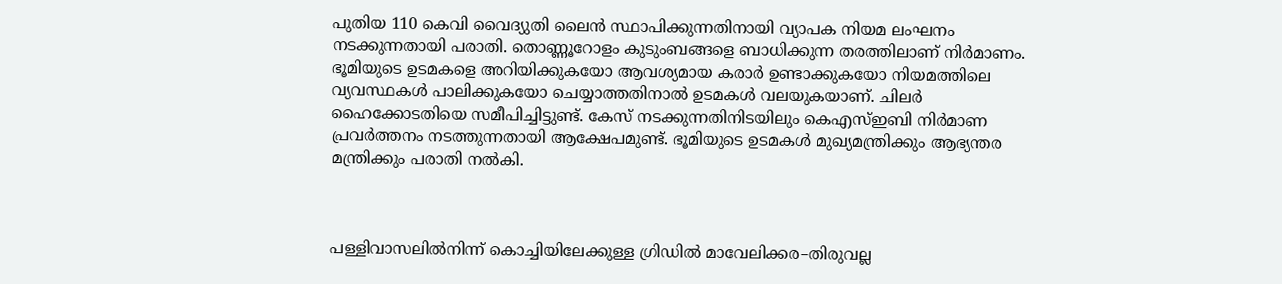പുതിയ 110 കെവി വൈദ്യുതി ലൈൻ സ്ഥാപിക്കുന്നതിനായി വ്യാപക നിയമ ലംഘനം നടക്കുന്നതായി പരാതി. തൊണ്ണൂറോളം കുടുംബങ്ങളെ ബാധിക്കുന്ന തരത്തിലാണ് നിർമാണം. ഭൂമിയുടെ ഉടമകളെ അറിയിക്കുകയോ ആവശ്യമായ കരാർ ഉണ്ടാക്കുകയോ നിയമത്തിലെ വ്യവസ്ഥകൾ പാലിക്കുകയോ ചെയ്യാത്തതിനാൽ ഉടമകൾ വലയുകയാണ്. ചിലർ ഹൈക്കോടതിയെ സമീപിച്ചിട്ടുണ്ട്. കേസ് നടക്കുന്നതിനിടയിലും കെഎസ്ഇബി നിർമാണ പ്രവർത്തനം നടത്തുന്നതായി ആക്ഷേപമുണ്ട്. ഭൂമിയുടെ ഉടമകൾ മുഖ്യമന്ത്രിക്കും ആഭ്യന്തര മന്ത്രിക്കും പരാതി നൽകി.



പള്ളിവാസലിൽനിന്ന് കൊച്ചിയിലേക്കുള്ള ഗ്രിഡിൽ മാവേലിക്കര–തിരുവല്ല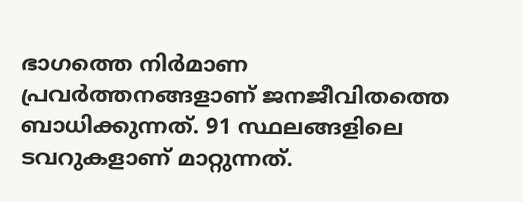ഭാഗത്തെ നിർമാണ പ്രവർത്തനങ്ങളാണ് ജനജീവിതത്തെ ബാധിക്കുന്നത്. 91 സ്ഥലങ്ങളിലെ ടവറുകളാണ് മാറ്റുന്നത്.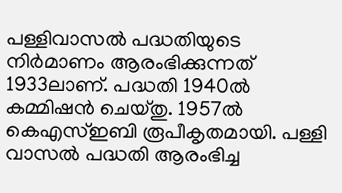പള്ളിവാസൽ പദ്ധതിയുടെ നിർമാണം ആരംഭിക്കുന്നത് 1933ലാണ്. പദ്ധതി 1940ൽ കമ്മിഷൻ ചെയ്തു. 1957ൽ കെഎസ്ഇബി രൂപീകൃതമായി. പള്ളി വാസൽ പദ്ധതി ആരംഭിച്ച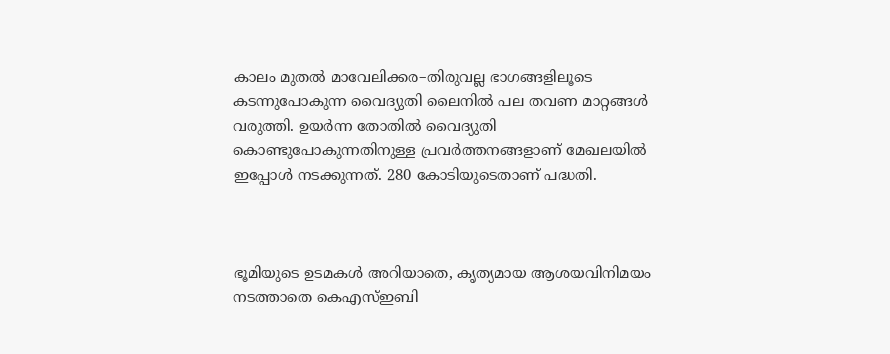കാലം മുതൽ മാവേലിക്കര–തിരുവല്ല ഭാഗങ്ങളിലൂടെ കടന്നുപോകുന്ന വൈദ്യുതി ലൈനിൽ പല തവണ മാറ്റങ്ങൾ വരുത്തി. ഉയർന്ന തോതിൽ വൈദ്യുതി കൊണ്ടുപോകുന്നതിനുള്ള പ്രവർത്തനങ്ങളാണ് മേഖലയിൽ ഇപ്പോൾ നടക്കുന്നത്. 280 കോടിയുടെതാണ് പദ്ധതി.



ഭൂമിയുടെ ഉടമകൾ അറിയാതെ, കൃത്യമായ ആശയവിനിമയം നടത്താതെ കെഎസ്ഇബി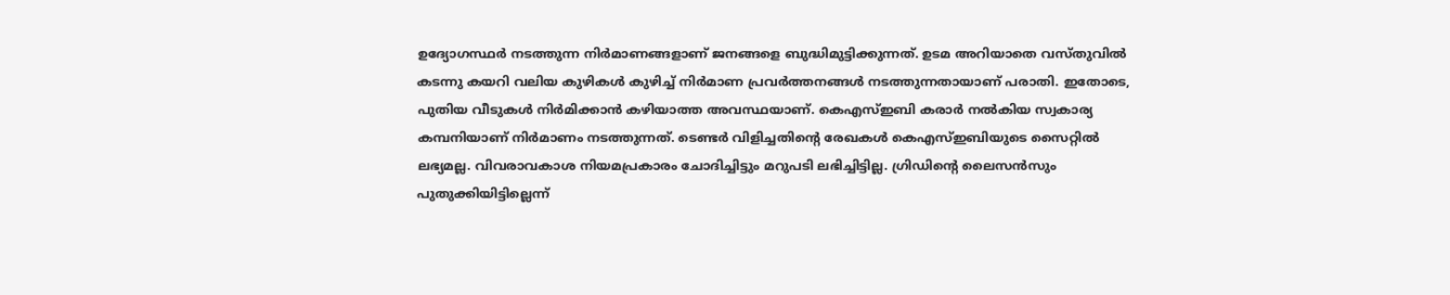ഉദ്യോഗസ്ഥർ നടത്തുന്ന നിർമാണങ്ങളാണ് ജനങ്ങളെ ബുദ്ധിമുട്ടിക്കുന്നത്. ഉടമ അറിയാതെ വസ്തുവിൽ കടന്നു കയറി വലിയ കുഴികൾ കുഴിച്ച് നിർമാണ പ്രവർത്തനങ്ങൾ നടത്തുന്നതായാണ് പരാതി. ഇതോടെ, പുതിയ വീടുകൾ നിർമിക്കാൻ കഴിയാത്ത അവസ്ഥയാണ്. കെഎസ്ഇബി കരാർ നൽകിയ സ്വകാര്യ കമ്പനിയാണ് നിർമാണം നടത്തുന്നത്. ടെണ്ടർ വിളിച്ചതിന്റെ രേഖകൾ കെഎസ്ഇബിയുടെ സൈറ്റിൽ ലഭ്യമല്ല. വിവരാവകാശ നിയമപ്രകാരം ചോദിച്ചിട്ടും മറുപടി ലഭിച്ചിട്ടില്ല. ഗ്രിഡിന്റെ ലൈസൻസും പുതുക്കിയിട്ടില്ലെന്ന്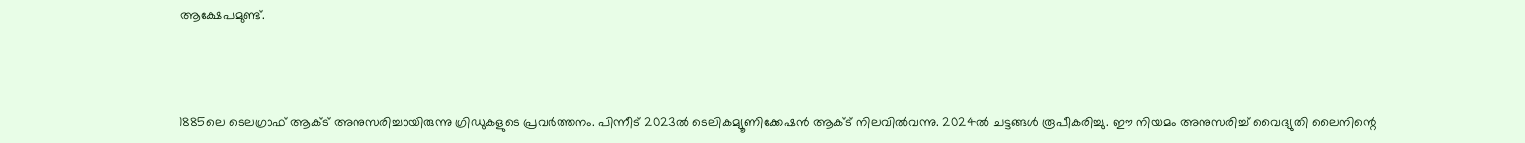ആക്ഷേപമുണ്ട്.



1885ലെ ടെലഗ്രാഫ് ആക്ട് അനുസരിച്ചായിരുന്നു ഗ്രിഡുകളുടെ പ്രവർത്തനം. പിന്നീട് 2023ൽ ടെലികമ്യൂണിക്കേഷൻ ആക്ട് നിലവിൽവന്നു. 2024ൽ ചട്ടങ്ങൾ‌ രൂപീകരിച്ചു. ഈ നിയമം അനുസരിച്ച് വൈദ്യുതി ലൈനിന്റെ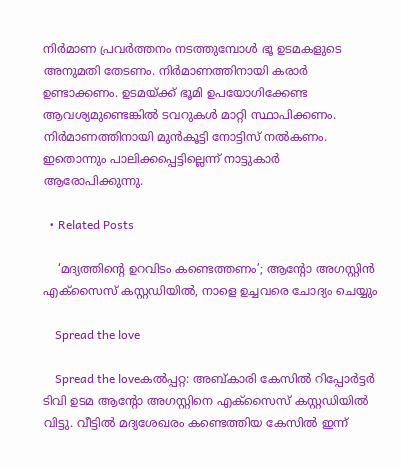നിർമാണ പ്രവർത്തനം നടത്തുമ്പോൾ ഭൂ ഉടമകളുടെ അനുമതി തേടണം. നിർമാണത്തിനായി കരാർ ഉണ്ടാക്കണം. ഉടമയ്ക്ക് ഭൂമി ഉപയോഗിക്കേണ്ട ആവശ്യമുണ്ടെങ്കിൽ ടവറുകൾ മാറ്റി സ്ഥാപിക്കണം. നിർമാണത്തിനായി മുൻകൂട്ടി നോട്ടിസ് നൽകണം. ഇതൊന്നും പാലിക്കപ്പെട്ടില്ലെന്ന് നാട്ടുകാർ ആരോപിക്കുന്നു.

  • Related Posts

    ‘മദ്യത്തിന്റെ ഉറവിടം കണ്ടെത്തണം’; ആന്റോ അഗസ്റ്റിന്‍ എക്‌സൈസ് കസ്റ്റഡിയില്‍, നാളെ ഉച്ചവരെ ചോദ്യം ചെയ്യും

    Spread the love

    Spread the loveകല്‍പ്പറ്റ: അബ്കാരി കേസില്‍ റിപ്പോര്‍ട്ടര്‍ ടിവി ഉടമ ആന്റോ അഗസ്റ്റിനെ എക്‌സൈസ് കസ്റ്റഡിയില്‍ വിട്ടു. വീട്ടില്‍ മദ്യശേഖരം കണ്ടെത്തിയ കേസില്‍ ഇന്ന്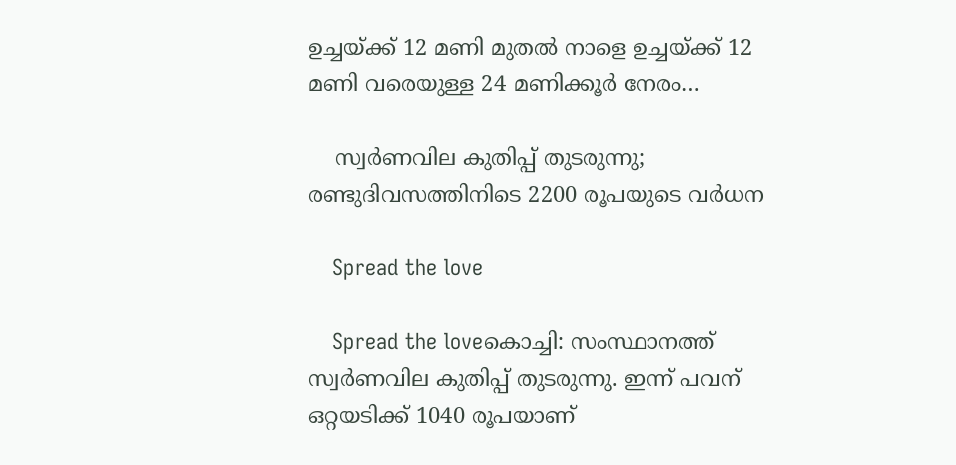ഉച്ചയ്ക്ക് 12 മണി മുതല്‍ നാളെ ഉച്ചയ്ക്ക് 12 മണി വരെയുള്ള 24 മണിക്കൂര്‍ നേരം…

    സ്വര്‍ണവില കുതിപ്പ് തുടരുന്നു; രണ്ടുദിവസത്തിനിടെ 2200 രൂപയുടെ വര്‍ധന

    Spread the love

    Spread the loveകൊച്ചി: സംസ്ഥാനത്ത് സ്വര്‍ണവില കുതിപ്പ് തുടരുന്നു. ഇന്ന് പവന് ഒറ്റയടിക്ക് 1040 രൂപയാണ്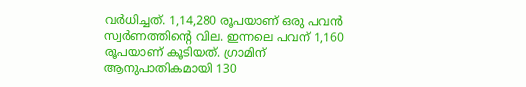വര്‍ധിച്ചത്. 1,14,280 രൂപയാണ് ഒരു പവന്‍ സ്വര്‍ണത്തിന്റെ വില. ഇന്നലെ പവന് 1,160 രൂപയാണ് കൂടിയത്. ഗ്രാമിന് ആനുപാതികമായി 130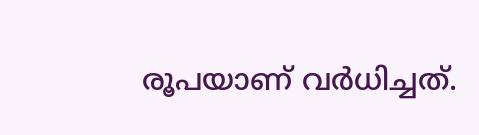രൂപയാണ് വര്‍ധിച്ചത്.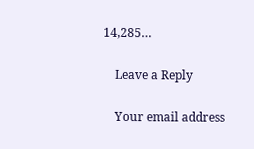14,285…

    Leave a Reply

    Your email address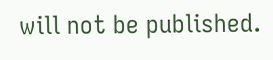will not be published.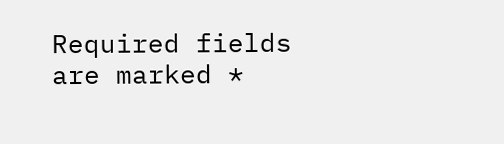Required fields are marked *